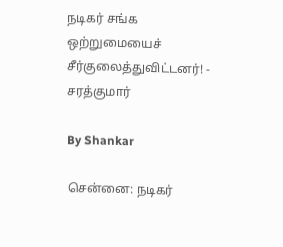நடிகர் சங்க ஒற்றுமையைச் சீர்குலைத்துவிட்டனர்! - சரத்குமார்

By Shankar

சென்னை: நடிகர்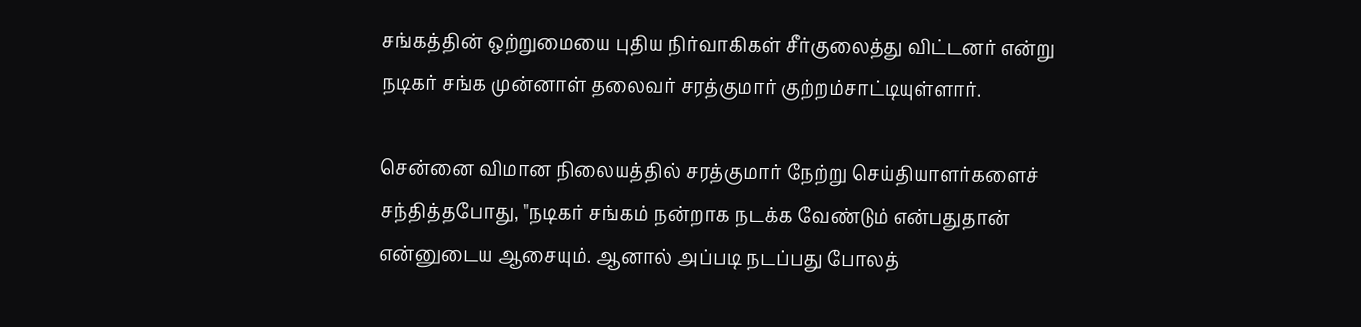சங்கத்தின் ஒற்றுமையை புதிய நிர்வாகிகள் சீர்குலைத்து விட்டனர் என்று நடிகர் சங்க முன்னாள் தலைவர் சரத்குமார் குற்றம்சாட்டியுள்ளார்.

சென்னை விமான நிலையத்தில் சரத்குமார் நேற்று செய்தியாளர்களைச் சந்தித்தபோது, "நடிகர் சங்கம் நன்றாக நடக்க வேண்டும் என்பதுதான் என்னுடைய ஆசையும். ஆனால் அப்படி நடப்பது போலத்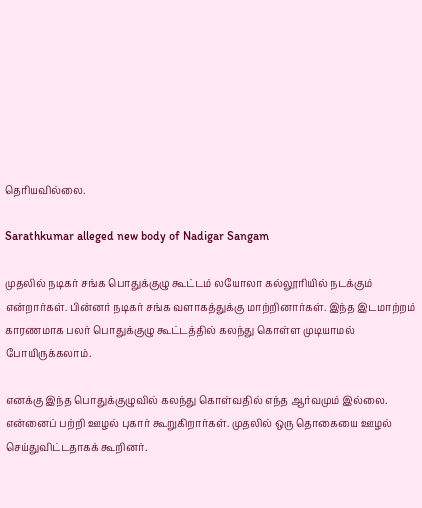தெரியவில்லை.

Sarathkumar alleged new body of Nadigar Sangam

முதலில் நடிகர் சங்க பொதுக்குழு கூட்டம் லயோலா கல்லூரியில் நடக்கும் என்றார்கள். பின்னர் நடிகர் சங்க வளாகத்துக்கு மாற்றினார்கள். இந்த இடமாற்றம் காரணமாக பலர் பொதுக்குழு கூட்டத்தில் கலந்து கொள்ள முடியாமல் போயிருக்கலாம்.

எனக்கு இந்த பொதுக்குழுவில் கலந்து கொள்வதில் எந்த ஆர்வமும் இல்லை. என்னைப் பற்றி ஊழல் புகார் கூறுகிறார்கள். முதலில் ஒரு தொகையை ஊழல் செய்துவிட்டதாகக் கூறினர்.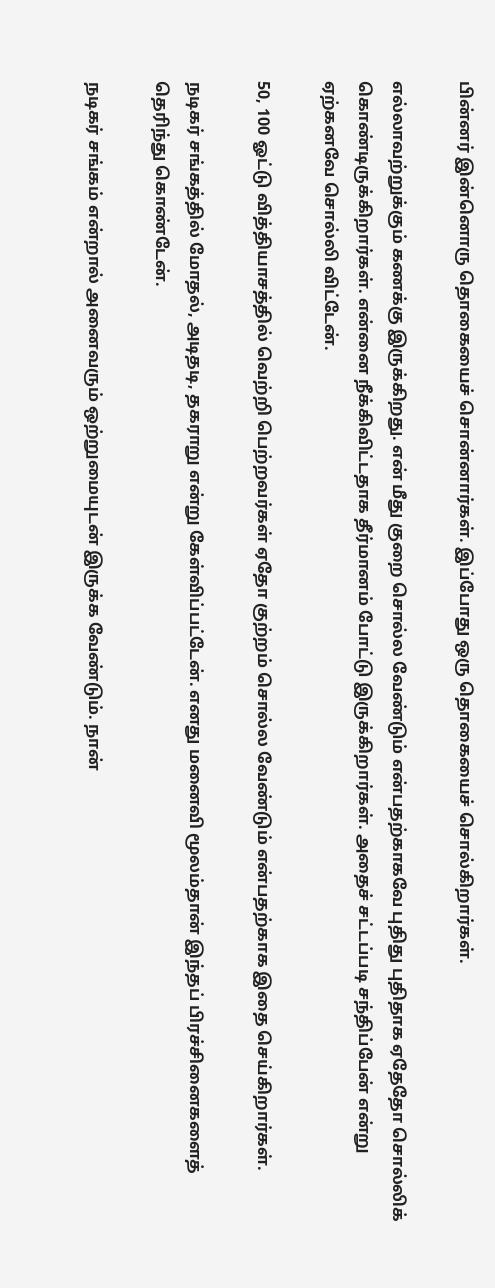பின்னர் இன்னொரு தொகையைச் சொன்னார்கள். இப்போது ஒரு தொகையைச் சொல்கிறார்கள்.

எல்லாவற்றுக்கும் கணக்கு இருக்கிறது. என் மீது குறை சொல்ல வேண்டும் என்பதற்காகவே புதிது புதிதாக ஏதேதோ சொல்லிக் கொண்டிருக்கிறார்கள். என்னை நீக்கிவிட்டதாக தீர்மானம் போட்டு இருக்கிறார்கள். அதைச் சட்டப்படி சந்திப்பேன் என்று ஏற்கனவே சொல்லி விட்டேன்.

50, 100 ஓட்டு வித்தியாசத்தில் வெற்றி பெற்றவர்கள் ஏதோ குற்றம் சொல்ல வேண்டும் என்பதற்காக இதை செய்கிறார்கள்.

நடிகர் சங்கத்தில் மோதல், அடிதடி, தகராறு என்று கேள்விப்பட்டேன். எனது மனைவி மூலம்தான் இந்தப் பிரச்சினைகளைத் தெரிந்து கொண்டேன்.

நடிகர் சங்கம் என்றால் அனைவரும் ஒற்றுமையுடன் இருக்க வேண்டும். நான்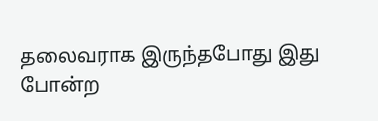தலைவராக இருந்தபோது இது போன்ற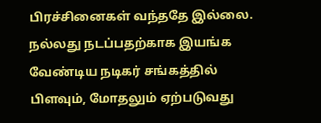பிரச்சினைகள் வந்ததே இல்லை. நல்லது நடப்பதற்காக இயங்க வேண்டிய நடிகர் சங்கத்தில் பிளவும், மோதலும் ஏற்படுவது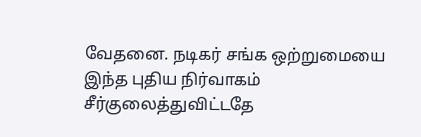வேதனை. நடிகர் சங்க ஒற்றுமையை இந்த புதிய நிர்வாகம் சீர்குலைத்துவிட்டதே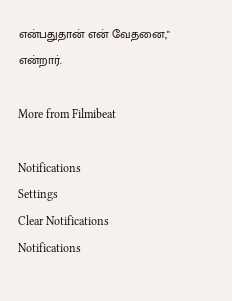என்பதுதான் என் வேதனை," என்றார்.

More from Filmibeat

Notifications
Settings
Clear Notifications
Notifications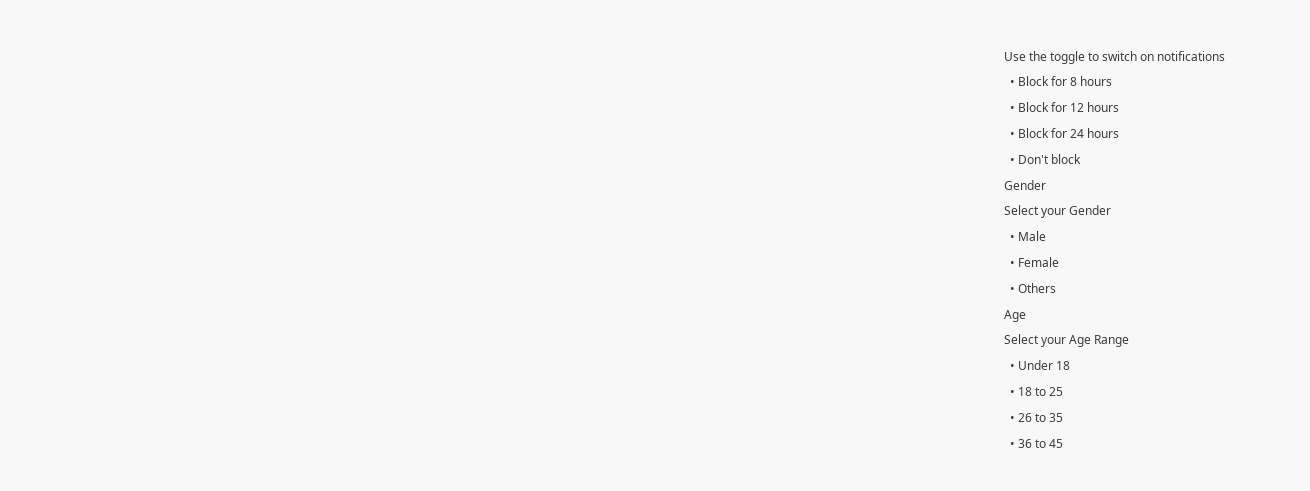Use the toggle to switch on notifications
  • Block for 8 hours
  • Block for 12 hours
  • Block for 24 hours
  • Don't block
Gender
Select your Gender
  • Male
  • Female
  • Others
Age
Select your Age Range
  • Under 18
  • 18 to 25
  • 26 to 35
  • 36 to 45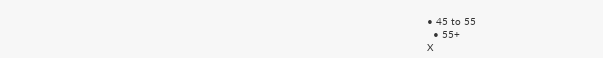• 45 to 55
  • 55+
X